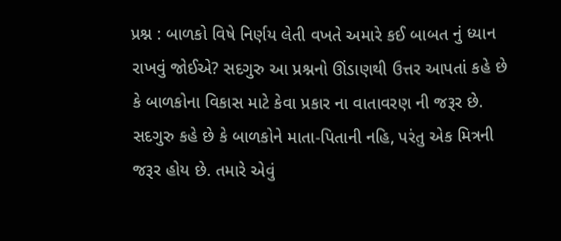પ્રશ્ન : બાળકો વિષે નિર્ણય લેતી વખતે અમારે કઈ બાબત નું ધ્યાન રાખવું જોઈએ? સદગુરુ આ પ્રશ્નનો ઊંડાણથી ઉત્તર આપતાં કહે છે કે બાળકોના વિકાસ માટે કેવા પ્રકાર ના વાતાવરણ ની જરૂર છે. સદગુરુ કહે છે કે બાળકોને માતા-પિતાની નહિ, પરંતુ એક મિત્રની જરૂર હોય છે. તમારે એવું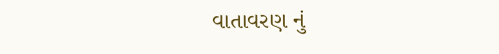વાતાવરણ નું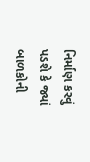નિર્માણ કરવું પડશે કે જ્યાં બાળકોની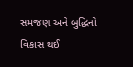સમજણ અને બુદ્ધિનો વિકાસ થઈ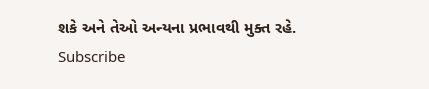શકે અને તેઓ અન્યના પ્રભાવથી મુક્ત રહે.
Subscribe